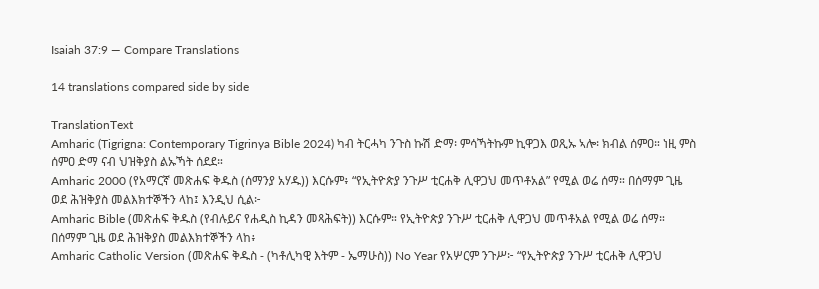Isaiah 37:9 — Compare Translations

14 translations compared side by side

TranslationText
Amharic (Tigrigna: Contemporary Tigrinya Bible 2024) ካብ ትርሓካ ንጉስ ኩሽ ድማ፡ ምሳኻትኩም ኪዋጋእ ወጺኡ ኣሎ፡ ክብል ሰምዐ። ነዚ ምስ ሰምዐ ድማ ናብ ህዝቅያስ ልኡኻት ሰደደ።
Amharic 2000 (የአማርኛ መጽሐፍ ቅዱስ (ሰማንያ አሃዱ)) እርሱም፥ “የኢትዮጵያ ንጉሥ ቲርሐቅ ሊዋጋህ መጥቶአል” የሚል ወሬ ሰማ። በሰማም ጊዜ ወደ ሕዝቅያስ መልእክተኞችን ላከ፤ እንዲህ ሲል፦
Amharic Bible (መጽሐፍ ቅዱስ (የብሉይና የሐዲስ ኪዳን መጻሕፍት)) እርሱም። የኢትዮጵያ ንጉሥ ቲርሐቅ ሊዋጋህ መጥቶአል የሚል ወሬ ሰማ። በሰማም ጊዜ ወደ ሕዝቅያስ መልእክተኞችን ላከ፥
Amharic Catholic Version (መጽሐፍ ቅዱስ - (ካቶሊካዊ እትም - ኤማሁስ)) No Year የአሦርም ንጉሥ፦ “የኢትዮጵያ ንጉሥ ቲርሐቅ ሊዋጋህ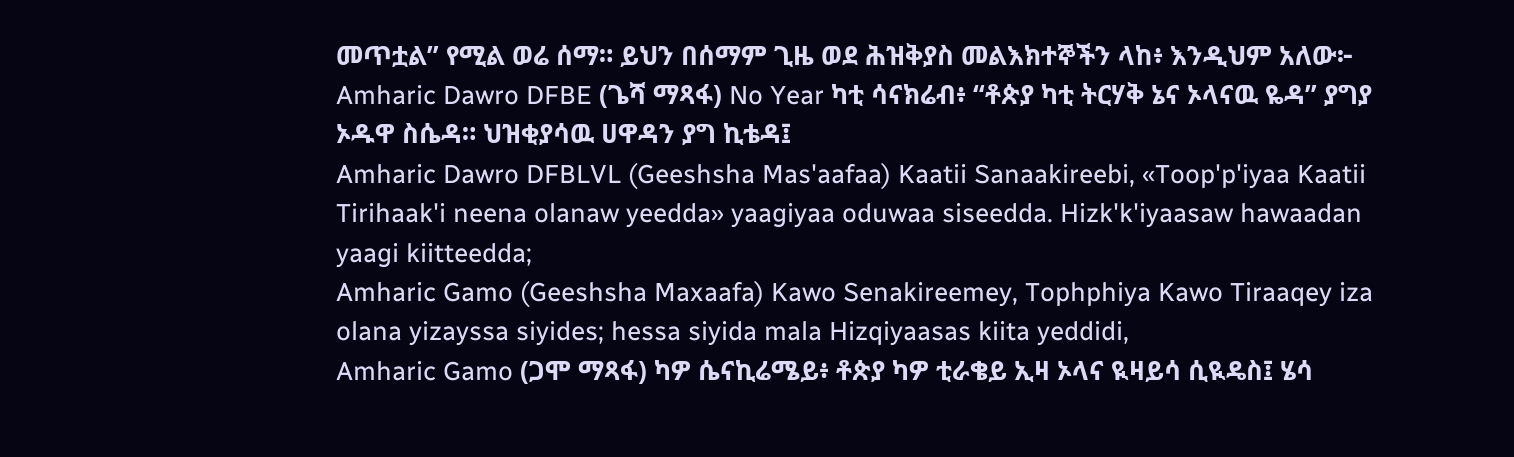መጥቷል” የሚል ወሬ ሰማ። ይህን በሰማም ጊዜ ወደ ሕዝቅያስ መልእክተኞችን ላከ፥ እንዲህም አለው፦
Amharic Dawro DFBE (ጌሻ ማጻፋ) No Year ካቲ ሳናክሬብ፥ “ቶጵያ ካቲ ትርሃቅ ኔና ኦላናዉ ዬዳ” ያግያ ኦዱዋ ስሴዳ። ህዝቂያሳዉ ሀዋዳን ያግ ኪቴዳ፤
Amharic Dawro DFBLVL (Geeshsha Mas'aafaa) Kaatii Sanaakireebi, «Toop'p'iyaa Kaatii Tirihaak'i neena olanaw yeedda» yaagiyaa oduwaa siseedda. Hizk'k'iyaasaw hawaadan yaagi kiitteedda;
Amharic Gamo (Geeshsha Maxaafa) Kawo Senakireemey, Tophphiya Kawo Tiraaqey iza olana yizayssa siyides; hessa siyida mala Hizqiyaasas kiita yeddidi,
Amharic Gamo (ጋሞ ማጻፋ) ካዎ ሴናኪሬሜይ፥ ቶጵያ ካዎ ቲራቄይ ኢዛ ኦላና ዪዛይሳ ሲዪዴስ፤ ሄሳ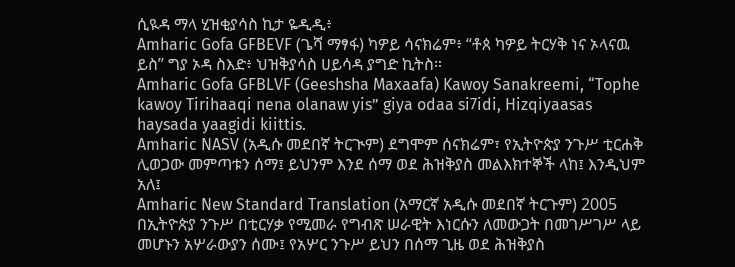ሲዪዳ ማላ ሂዝቂያሳስ ኪታ ዬዲዲ፥
Amharic Gofa GFBEVF (ጌሻ ማፃፋ) ካዎይ ሳናክሬም፥ “ቶጰ ካዎይ ትርሃቅ ነና ኦላናዉ ይስ” ግያ ኦዳ ስእድ፥ ህዝቅያሳስ ሀይሳዳ ያግድ ኪትስ።
Amharic Gofa GFBLVF (Geeshsha Maxaafa) Kawoy Sanakreemi, “Tophe kawoy Tirihaaqi nena olanaw yis” giya odaa si7idi, Hizqiyaasas haysada yaagidi kiittis.
Amharic NASV (አዲሱ መደበኛ ትርጒም) ደግሞም ሰናክሬም፣ የኢትዮጵያ ንጉሥ ቲርሐቅ ሊወጋው መምጣቱን ሰማ፤ ይህንም እንደ ሰማ ወደ ሕዝቅያስ መልእክተኞች ላከ፤ እንዲህም አለ፤
Amharic New Standard Translation (አማርኛ አዲሱ መደበኛ ትርጉም) 2005 በኢትዮጵያ ንጉሥ በቲርሃቃ የሚመራ የግብጽ ሠራዊት እነርሱን ለመውጋት በመገሥገሥ ላይ መሆኑን አሦራውያን ሰሙ፤ የአሦር ንጉሥ ይህን በሰማ ጊዜ ወደ ሕዝቅያስ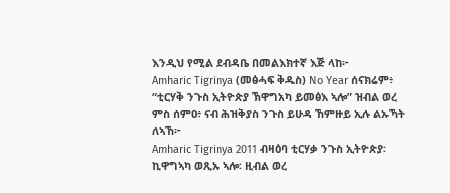እንዲህ የሚል ደብዳቤ በመልእክተኛ እጅ ላከ፦
Amharic Tigrinya (መፅሓፍ ቅዱስ) No Year ሰናክሬም፥ “ቲርሃቅ ንጉስ ኢትዮጵያ ኽዋግአካ ይመፅእ ኣሎ” ዝብል ወረ ምስ ሰምዐ፥ ናብ ሕዝቅያስ ንጉስ ይሁዳ ኸምዙይ ኢሉ ልኡኻት ለኣኸ፦
Amharic Tigrinya 2011 ብዛዕባ ቲርሃቃ ንጉስ ኢትዮጵያ፡ ኪዋግኣካ ወጺኡ ኣሎ፡ ዚብል ወረ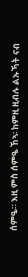ሰምዔ። እዚ ምስ ሰምዔ ኸኣ፡ ከምዚ ዚብሉ ልኡኻት ናብ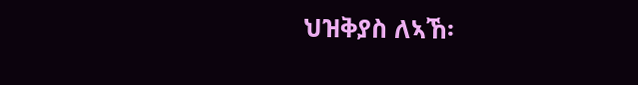ህዝቅያስ ለኣኸ፡